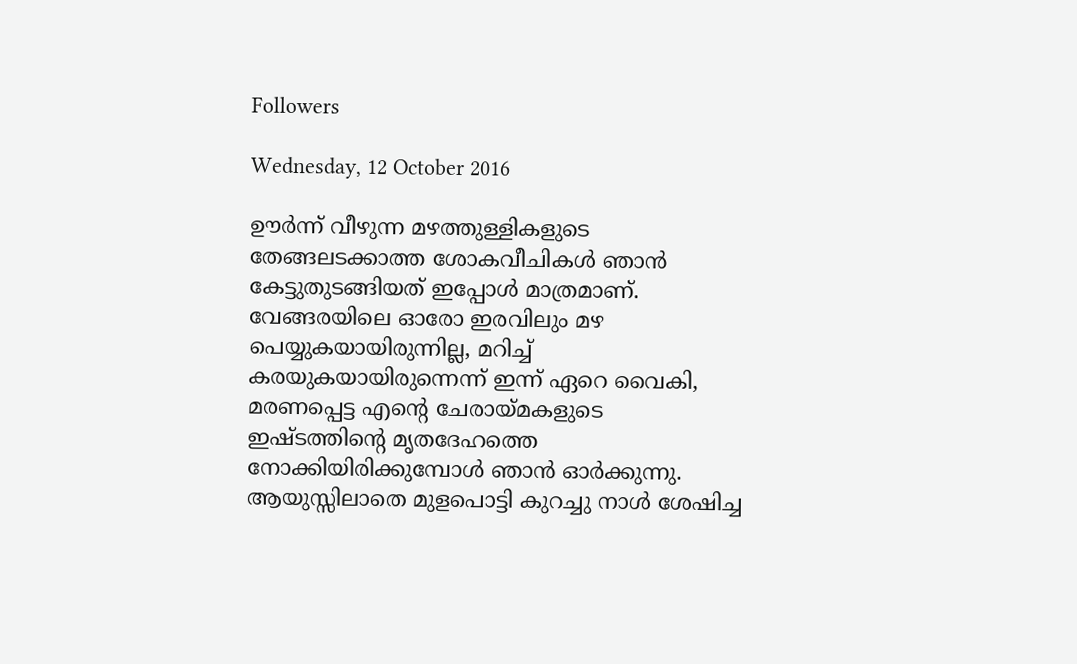Followers

Wednesday, 12 October 2016

ഊർന്ന് വീഴുന്ന മഴത്തുള്ളികളുടെ തേങ്ങലടക്കാത്ത ശോകവീചികൾ ഞാൻ കേട്ടുതുടങ്ങിയത് ഇപ്പോൾ മാത്രമാണ്. വേങ്ങരയിലെ ഓരോ ഇരവിലും മഴ പെയ്യുകയായിരുന്നില്ല, മറിച്ച്  കരയുകയായിരുന്നെന്ന് ഇന്ന് ഏറെ വൈകി, മരണപ്പെട്ട എന്റെ ചേരായ്മകളുടെ ഇഷ്ടത്തിന്റെ മൃതദേഹത്തെ നോക്കിയിരിക്കുമ്പോൾ ഞാൻ ഓർക്കുന്നു.
ആയുസ്സിലാതെ മുളപൊട്ടി കുറച്ചു നാൾ ശേഷിച്ച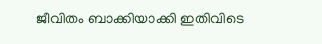ജീവിതം ബാക്കിയാക്കി ഇതിവിടെ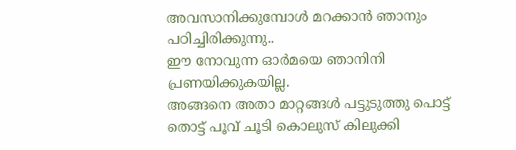അവസാനിക്കുമ്പോൾ മറക്കാൻ ഞാനും പഠിച്ചിരിക്കുന്നു..
ഈ നോവുന്ന ഓർമയെ ഞാനിനി പ്രണയിക്കുകയില്ല.
അങ്ങനെ അതാ മാറ്റങ്ങൾ പട്ടുടുത്തു പൊട്ട് തൊട്ട് പൂവ് ചൂടി കൊലുസ് കിലുക്കി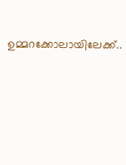ഉമ്മറക്കോലായിലേക്ക്..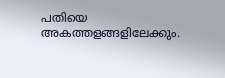പതിയെ അകത്തളങ്ങളിലേക്കും.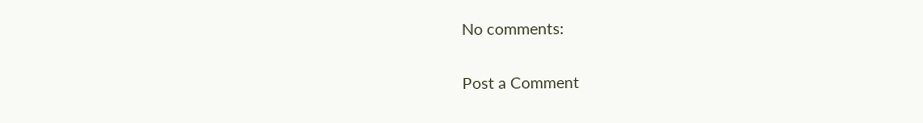No comments:

Post a Comment